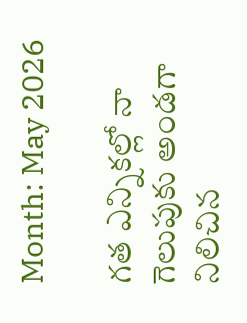Month: May 2026

గత ఎన్నికల్లో నా గెలుపుకు అండగా నిలిచిన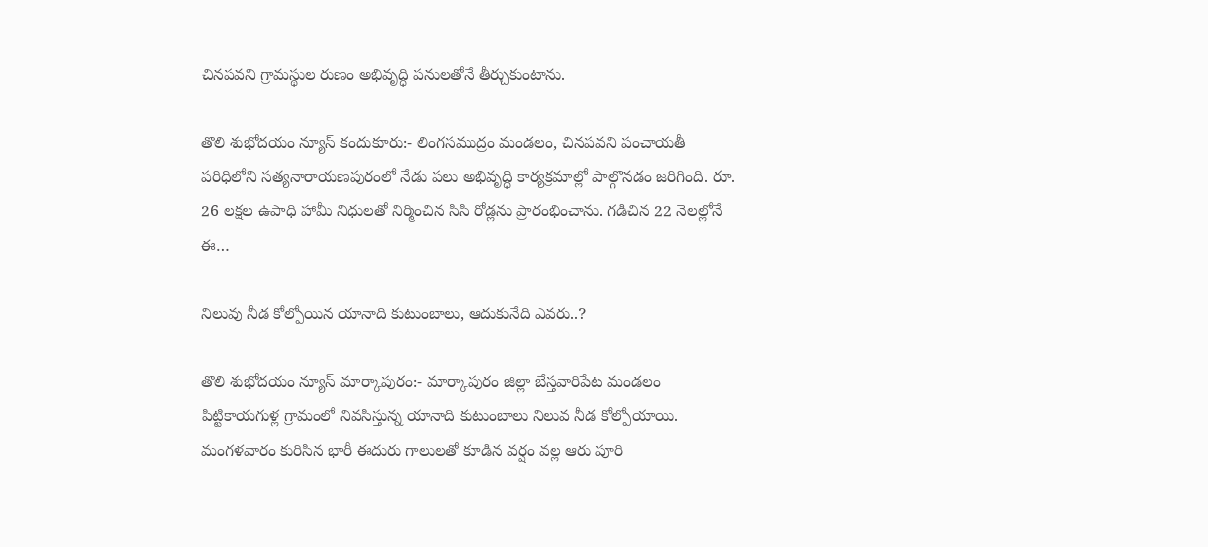చినపవని గ్రామస్థుల రుణం అభివృద్ధి పనులతోనే తీర్చుకుంటాను.

తొలి శుభోదయం న్యూస్ కందుకూరు:- లింగసముద్రం మండలం, చినపవని పంచాయతీ పరిధిలోని సత్యనారాయణపురంలో నేడు పలు అభివృద్ధి కార్యక్రమాల్లో పాల్గొనడం జరిగింది. రూ. 26 లక్షల ఉపాధి హామీ నిధులతో నిర్మించిన సిసి రోడ్లను ప్రారంభించాను. గడిచిన 22 నెలల్లోనే ఈ…

నిలువు నీడ కోల్పోయిన యానాది కుటుంబాలు, ఆదుకునేది ఎవరు..?

తొలి శుభోదయం న్యూస్ మార్కాపురం:- మార్కాపురం జిల్లా బేస్తవారిపేట మండలం పిట్టికాయగుళ్ల గ్రామంలో నివసిస్తున్న యానాది కుటుంబాలు నిలువ నీడ కోల్పోయాయి. మంగళవారం కురిసిన భారీ ఈదురు గాలులతో కూడిన వర్షం వల్ల ఆరు పూరి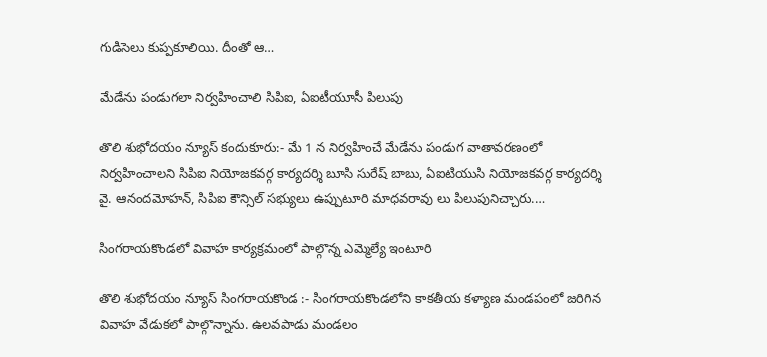గుడిసెలు కుప్పకూలియి. దీంతో ఆ…

మేడేను పండుగలా నిర్వహించాలి సిపిఐ, ఏఐటీయూసీ పిలుపు

తొలి శుభోదయం న్యూస్ కందుకూరు:- మే 1 న నిర్వహించే మేడేను పండుగ వాతావరణంలో నిర్వహించాలని సిపిఐ నియోజకవర్గ కార్యదర్శి బూసి సురేష్ బాబు, ఏఐటియుసి నియోజకవర్గ కార్యదర్శి వై. ఆనందమోహన్, సిపిఐ కౌన్సిల్ సభ్యులు ఉప్పుటూరి మాధవరావు లు పిలుపునిచ్చారు.…

సింగరాయకొండలో వివాహ కార్యక్రమంలో పాల్గొన్న ఎమ్మెల్యే ఇంటూరి

తొలి శుభోదయం న్యూస్ సింగరాయకొండ :- సింగరాయకొండలోని కాకతీయ కళ్యాణ మండపంలో జరిగిన వివాహ వేడుకలో పాల్గొన్నాను. ఉలవపాడు మండలం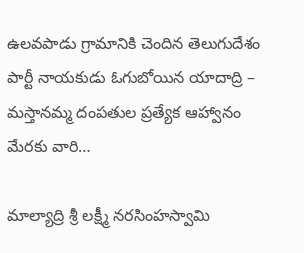ఉలవపాడు గ్రామానికి చెందిన తెలుగుదేశం పార్టీ నాయకుడు ఓగుబోయిన యాదాద్రి – మస్తానమ్మ దంపతుల ప్రత్యేక ఆహ్వానం మేరకు వారి…

మాల్యాద్రి శ్రీ లక్ష్మీ నరసింహస్వామి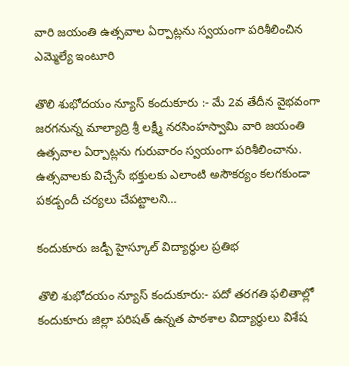వారి జయంతి ఉత్సవాల ఏర్పాట్లను స్వయంగా పరిశీలించిన ఎమ్మెల్యే ఇంటూరి

తొలి శుభోదయం న్యూస్ కందుకూరు :- మే 2వ తేదీన వైభవంగా జరగనున్న మాల్యాద్రి శ్రీ లక్ష్మీ నరసింహస్వామి వారి జయంతి ఉత్సవాల ఏర్పాట్లను గురువారం స్వయంగా పరిశీలించాను. ఉత్సవాలకు విచ్చేసే భక్తులకు ఎలాంటి అసౌకర్యం కలగకుండా పకడ్బందీ చర్యలు చేపట్టాలని…

కందుకూరు జడ్పీ హైస్కూల్ విద్యార్థుల ప్రతిభ

తొలి శుభోదయం న్యూస్ కందుకూరు:- పదో తరగతి ఫలితాల్లో కందుకూరు జిల్లా పరిషత్ ఉన్నత పాఠశాల విద్యార్థులు విశేష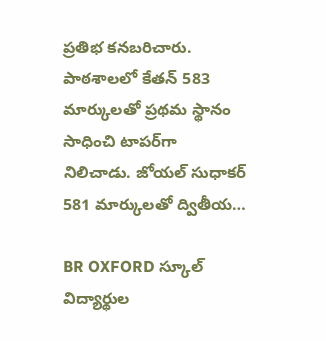ప్రతిభ కనబరిచారు. పాఠశాలలో కేతన్ 583 మార్కులతో ప్రథమ స్థానం సాధించి టాపర్‌గా నిలిచాడు. జోయల్ సుధాకర్ 581 మార్కులతో ద్వితీయ…

BR OXFORD స్కూల్ విద్యార్థుల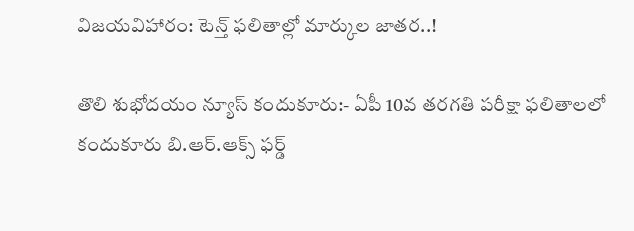విజయవిహారం: టెన్త్ ఫలితాల్లో మార్కుల జాతర..!

తొలి శుభోదయం న్యూస్ కందుకూరు:- ఏపీ 10వ తరగతి పరీక్షా ఫలితాలలో కందుకూరు బి.ఆర్.ఆక్స్ ఫర్డ్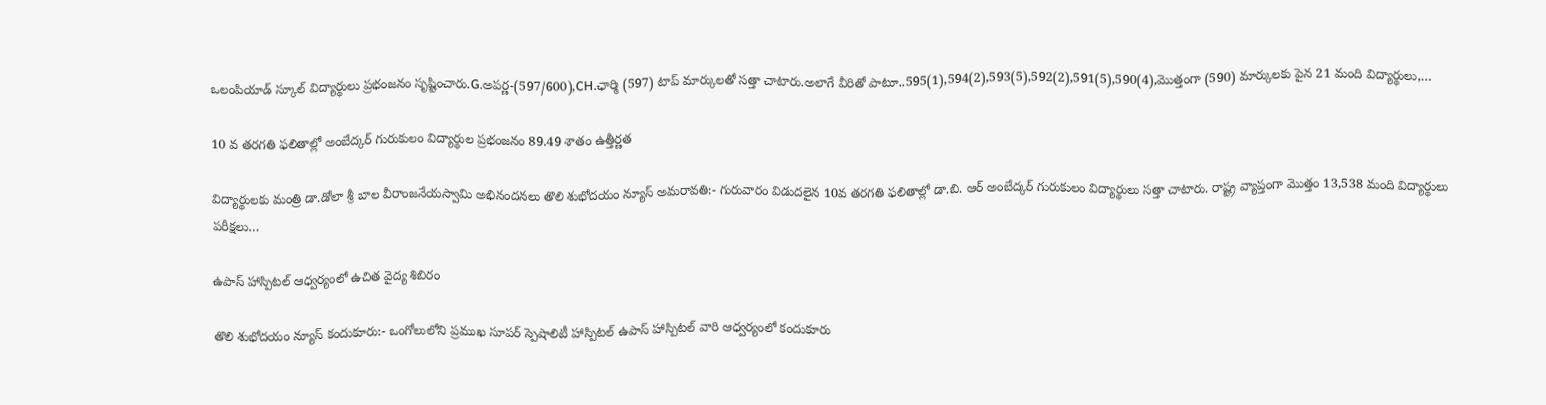ఒలంపియాడ్ స్కూల్ విద్యార్థులు ప్రభంజనం సృష్టించారు.G.అపర్ణ-(597/600),CH.ఛార్మి (597) టాప్ మార్కులతో సత్తా చాటారు.అలాగే వీరితో పాటూ..595(1),594(2),593(5),592(2),591(5),590(4),మొత్తంగా (590) మార్కులకు పైన 21 మంది విద్యార్థులు,…

10 వ తరగతి ఫలితాల్లో అంబేద్కర్ గురుకులం విద్యార్థుల ప్రభంజనం 89.49 శాతం ఉత్తీర్ణత

విద్యార్థులకు మంత్రి డా.డోలా శ్రీ బాల వీరాంజనేయస్వామి అభినందనలు తొలి శుభోదయం న్యూస్ అమరావతి:- గురువారం విడుదలైన 10వ తరగతి ఫలితాల్లో డా.బి. ఆర్ అంబేద్కర్ గురుకులం విద్యార్థులు సత్తా చాటారు. రాష్ట్ర వ్యాప్తంగా మొత్తం 13,538 మంది విద్యార్థులు పరీక్షలు…

ఉపాస్ హాస్పిటల్ ఆధ్వర్యంలో ఉచిత వైద్య శిబిరం

తొలి శుభోదయం న్యూస్ కందుకూరు:- ఒంగోలులోని ప్రముఖ సూపర్ స్పెషాలిటీ హాస్పిటల్ ఉపాస్ హాస్పిటల్ వారి ఆధ్వర్యంలో కందుకూరు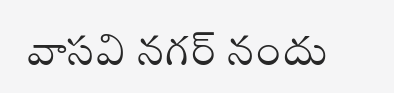వాసవి నగర్ నందు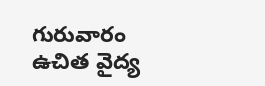గురువారం ఉచిత వైద్య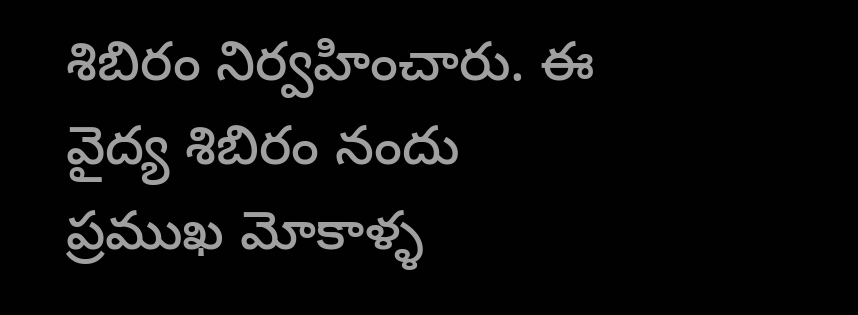శిబిరం నిర్వహించారు. ఈ వైద్య శిబిరం నందు ప్రముఖ మోకాళ్ళ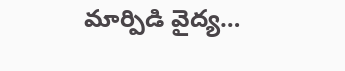మార్పిడి వైద్య…